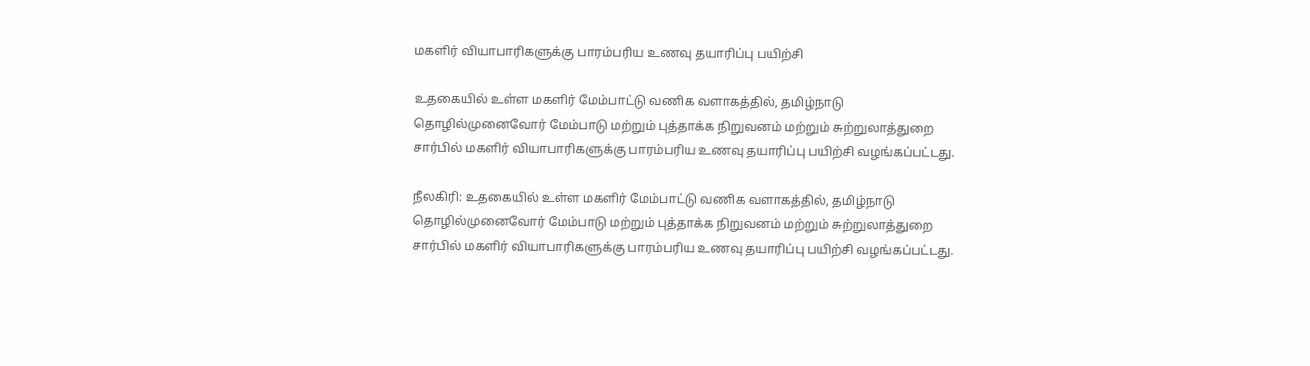மகளிர் வியாபாரிகளுக்கு பாரம்பரிய உணவு தயாரிப்பு பயிற்சி

உதகையில் உள்ள மகளிர் மேம்பாட்டு வணிக வளாகத்தில், தமிழ்நாடு தொழில்முனைவோர் மேம்பாடு மற்றும் புத்தாக்க நிறுவனம் மற்றும் சுற்றுலாத்துறை சார்பில் மகளிர் வியாபாரிகளுக்கு பாரம்பரிய உணவு தயாரிப்பு பயிற்சி வழங்கப்பட்டது.

நீலகிரி: உதகையில் உள்ள மகளிர் மேம்பாட்டு வணிக வளாகத்தில், தமிழ்நாடு தொழில்முனைவோர் மேம்பாடு மற்றும் புத்தாக்க நிறுவனம் மற்றும் சுற்றுலாத்துறை சார்பில் மகளிர் வியாபாரிகளுக்கு பாரம்பரிய உணவு தயாரிப்பு பயிற்சி வழங்கப்பட்டது.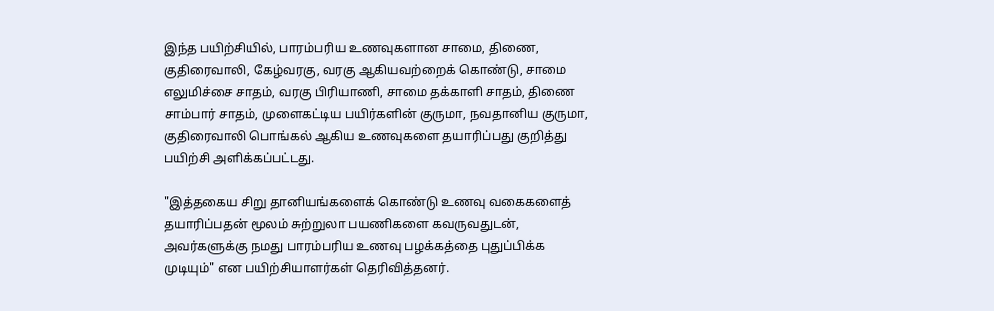இந்த பயிற்சியில், பாரம்பரிய உணவுகளான சாமை, திணை, குதிரைவாலி, கேழ்வரகு, வரகு ஆகியவற்றைக் கொண்டு, சாமை எலுமிச்சை சாதம், வரகு பிரியாணி, சாமை தக்காளி சாதம், திணை சாம்பார் சாதம், முளைகட்டிய பயிர்களின் குருமா, நவதானிய குருமா, குதிரைவாலி பொங்கல் ஆகிய உணவுகளை தயாரிப்பது குறித்து பயிற்சி அளிக்கப்பட்டது.

"இத்தகைய சிறு தானியங்களைக் கொண்டு உணவு வகைகளைத் தயாரிப்பதன் மூலம் சுற்றுலா பயணிகளை கவருவதுடன், அவர்களுக்கு நமது பாரம்பரிய உணவு பழக்கத்தை புதுப்பிக்க முடியும்" என பயிற்சியாளர்கள் தெரிவித்தனர்.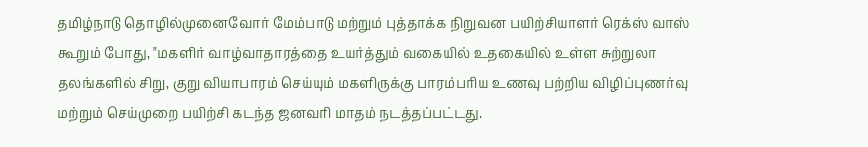தமிழ்நாடு தொழில்முனைவோர் மேம்பாடு மற்றும் புத்தாக்க நிறுவன பயிற்சியாளர் ரெக்ஸ் வாஸ் கூறும் போது, "மகளிர் வாழ்வாதாரத்தை உயர்த்தும் வகையில் உதகையில் உள்ள சுற்றுலா தலங்களில் சிறு, குறு வியாபாரம் செய்யும் மகளிருக்கு பாரம்பரிய உணவு பற்றிய விழிப்புணர்வு மற்றும் செய்முறை பயிற்சி கடந்த ஜனவரி மாதம் நடத்தப்பட்டது.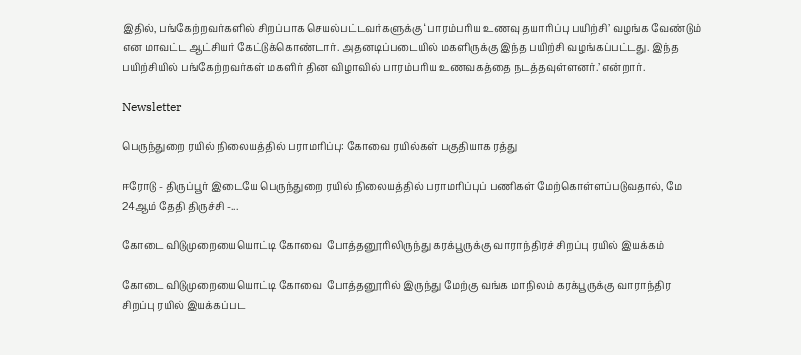இதில், பங்கேற்றவர்களில் சிறப்பாக செயல்பட்டவர்களுக்கு ‘பாரம்பரிய உணவு தயாரிப்பு பயிற்சி’ வழங்க வேண்டும் என மாவட்ட ஆட்சியர் கேட்டுக்கொண்டார். அதனடிப்படையில் மகளிருக்கு இந்த பயிற்சி வழங்கப்பட்டது. இந்த பயிற்சியில் பங்கேற்றவர்கள் மகளிர் தின விழாவில் பாரம்பரிய உணவகத்தை நடத்தவுள்ளனர்.’ என்றார்.

Newsletter

பெருந்துறை ரயில் நிலையத்தில் பராமரிப்பு: கோவை ரயில்கள் பகுதியாக ரத்து

ஈரோடு - திருப்பூர் இடையே பெருந்துறை ரயில் நிலையத்தில் பராமரிப்புப் பணிகள் மேற்கொள்ளப்படுவதால், மே 24ஆம் தேதி திருச்சி -...

கோடை விடுமுறையையொட்டி கோவை  போத்தனூரிலிருந்து கரக்பூருக்கு வாராந்திரச் சிறப்பு ரயில் இயக்கம்

கோடை விடுமுறையையொட்டி கோவை  போத்தனூரில் இருந்து மேற்கு வங்க மாநிலம் கரக்பூருக்கு வாராந்திர சிறப்பு ரயில் இயக்கப்பட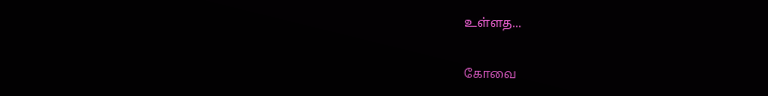உள்ளத...

கோவை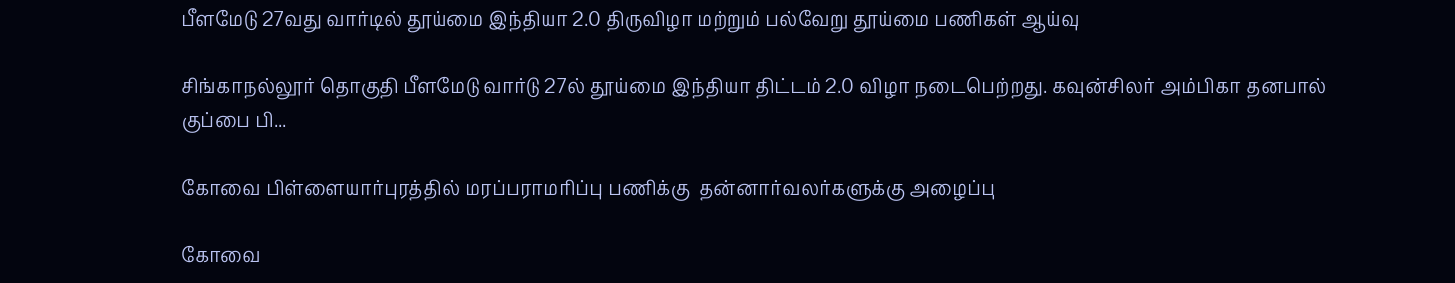பீளமேடு 27வது வார்டில் தூய்மை இந்தியா 2.0 திருவிழா மற்றும் பல்வேறு தூய்மை பணிகள் ஆய்வு

சிங்காநல்லூர் தொகுதி பீளமேடு வார்டு 27ல் தூய்மை இந்தியா திட்டம் 2.0 விழா நடைபெற்றது. கவுன்சிலர் அம்பிகா தனபால் குப்பை பி...

கோவை பிள்ளையார்புரத்தில் மரப்பராமரிப்பு பணிக்கு  தன்னார்வலர்களுக்கு அழைப்பு

கோவை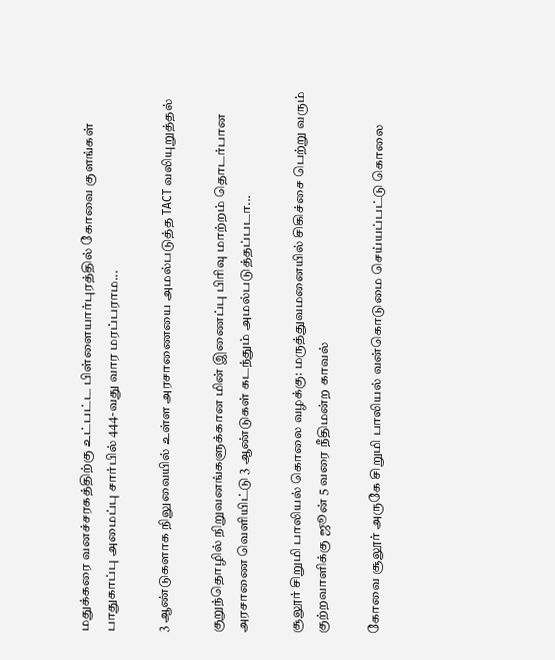மதுக்கரை வனச்சரகத்திற்கு உட்பட்ட பிள்ளையார்புரத்தில் கோவை குளங்கள் பாதுகாப்பு அமைப்பு சார்பில் 444-வது வார மரப்பராம...

3 ஆண்டுகளாக நிலுவையில் உள்ள அரசாணையை அமல்படுத்த TACT வலியுறுத்தல்

குறுந்தொழில் நிறுவனங்களுக்கான மின் இணைப்பு பிரிவு மாற்றம் தொடர்பான அரசாணை வெளியிட்டு 3 ஆண்டுகள் கடந்தும் அமல்படுத்தப்படா...

சூலூர் சிறுமி பாலியல் கொலை வழக்கு: மருத்துவமனையில் சிகிச்சை பெற்று வரும் குற்றவாளிக்கு ஜூன் 5 வரை நீதிமன்ற காவல்

கோவை சூலூர் அருகே சிறுமி பாலியல் வன்கொடுமை செய்யப்பட்டு கொலை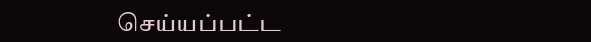செய்யப்பட்ட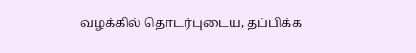வழக்கில் தொடர்புடைய, தப்பிக்க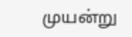முயன்று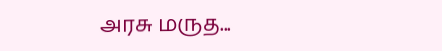அரசு மருத...